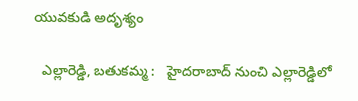యువకుడి అదృశ్యం

  ఎల్లారెడ్డి, బతుకమ్మ :   హైదరాబాద్ నుంచి ఎల్లారెడ్డిలో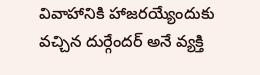వివాహానికి హాజరయ్యేందుకు వచ్చిన దుర్గేందర్ అనే వ్యక్తి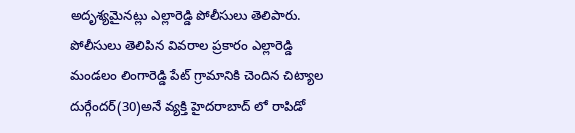అదృశ్యమైనట్లు ఎల్లారెడ్డి పోలీసులు తెలిపారు. పోలీసులు తెలిపిన వివరాల ప్రకారం ఎల్లారెడ్డి మండలం లింగారెడ్డి పేట్ గ్రామానికి చెందిన చిట్యాల దుర్గేందర్(30)అనే వ్యక్తి హైదరాబాద్ లో రాపిడో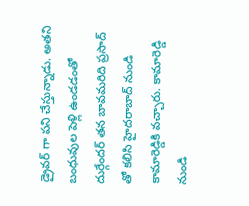డ్రైవర్ గా పని చేస్తున్నాడు. అతని బంధువుల పెళ్లి ఉండడంతో దుర్గేందర్ తన బావమరిది ప్రసాద్ తో కలిసి హైదరాబాద్ నుండి కామారెడ్డికి వచ్చారు. కామారెడ్డి నుండి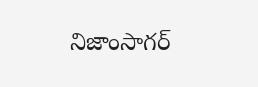నిజాంసాగర్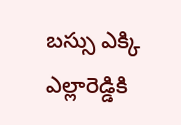బస్సు ఎక్కి ఎల్లారెడ్డికి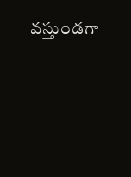వస్తుండగా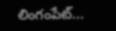లింగంపేట్...